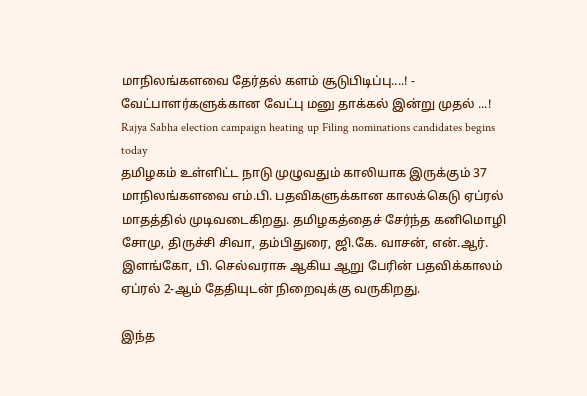மாநிலங்களவை தேர்தல் களம் சூடுபிடிப்பு....! - வேட்பாளர்களுக்கான வேட்பு மனு தாக்கல் இன்று முதல் ...!
Rajya Sabha election campaign heating up Filing nominations candidates begins today
தமிழகம் உள்ளிட்ட நாடு முழுவதும் காலியாக இருக்கும் 37 மாநிலங்களவை எம்.பி. பதவிகளுக்கான காலக்கெடு ஏப்ரல் மாதத்தில் முடிவடைகிறது. தமிழகத்தைச் சேர்ந்த கனிமொழி சோமு, திருச்சி சிவா, தம்பிதுரை, ஜி.கே. வாசன், என்.ஆர். இளங்கோ, பி. செல்வராசு ஆகிய ஆறு பேரின் பதவிக்காலம் ஏப்ரல் 2-ஆம் தேதியுடன் நிறைவுக்கு வருகிறது.

இந்த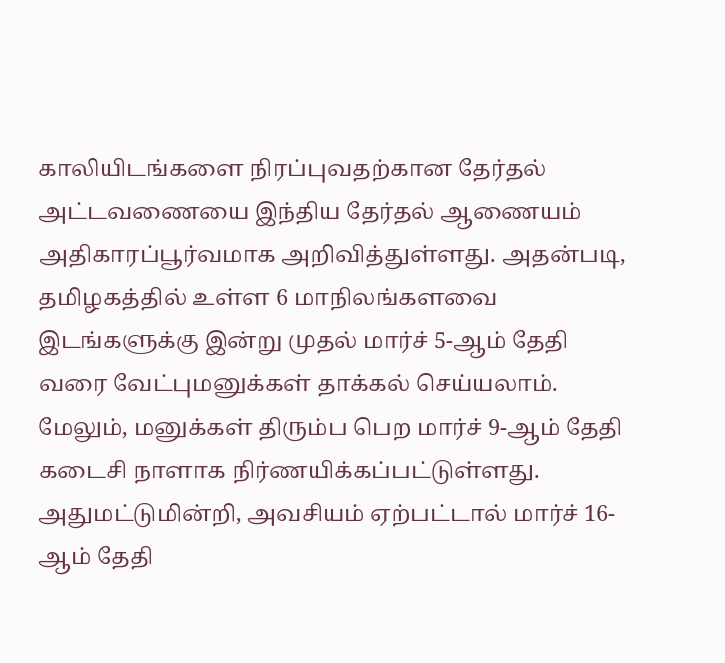காலியிடங்களை நிரப்புவதற்கான தேர்தல் அட்டவணையை இந்திய தேர்தல் ஆணையம் அதிகாரப்பூர்வமாக அறிவித்துள்ளது. அதன்படி, தமிழகத்தில் உள்ள 6 மாநிலங்களவை இடங்களுக்கு இன்று முதல் மார்ச் 5-ஆம் தேதி வரை வேட்புமனுக்கள் தாக்கல் செய்யலாம்.
மேலும், மனுக்கள் திரும்ப பெற மார்ச் 9-ஆம் தேதி கடைசி நாளாக நிர்ணயிக்கப்பட்டுள்ளது. அதுமட்டுமின்றி, அவசியம் ஏற்பட்டால் மார்ச் 16-ஆம் தேதி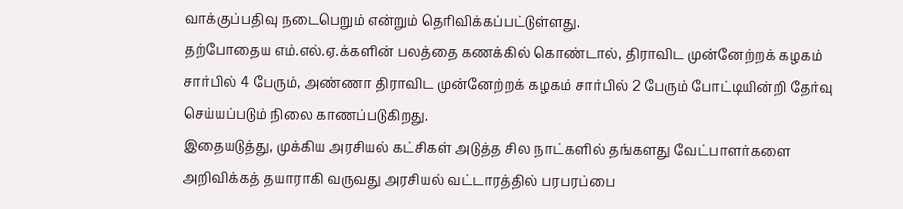வாக்குப்பதிவு நடைபெறும் என்றும் தெரிவிக்கப்பட்டுள்ளது.
தற்போதைய எம்.எல்.ஏ.க்களின் பலத்தை கணக்கில் கொண்டால், திராவிட முன்னேற்றக் கழகம் சார்பில் 4 பேரும், அண்ணா திராவிட முன்னேற்றக் கழகம் சார்பில் 2 பேரும் போட்டியின்றி தேர்வு செய்யப்படும் நிலை காணப்படுகிறது.
இதையடுத்து, முக்கிய அரசியல் கட்சிகள் அடுத்த சில நாட்களில் தங்களது வேட்பாளர்களை அறிவிக்கத் தயாராகி வருவது அரசியல் வட்டாரத்தில் பரபரப்பை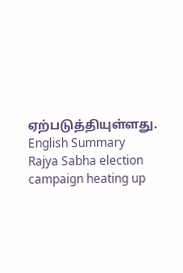ஏற்படுத்தியுள்ளது.
English Summary
Rajya Sabha election campaign heating up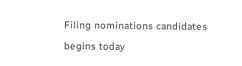Filing nominations candidates begins today